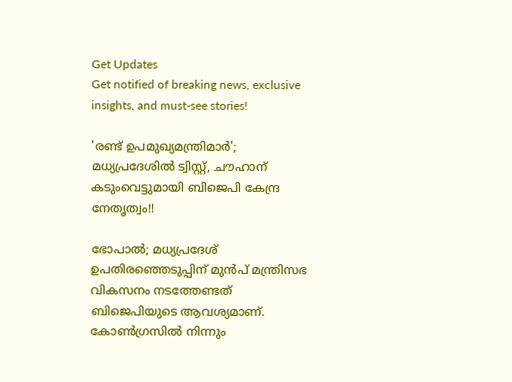Get Updates
Get notified of breaking news, exclusive insights, and must-see stories!

'രണ്ട് ഉപമുഖ്യമന്ത്രിമാർ'; മധ്യപ്രദേശിൽ ട്വിസ്റ്റ്, ചൗഹാന് കടുംവെട്ടുമായി ബിജെപി കേന്ദ്ര നേതൃത്വം!!

ഭോപാൽ; മധ്യപ്രദേശ് ഉപതിരഞ്ഞെടുപ്പിന് മുൻപ് മന്ത്രിസഭ വികസനം നടത്തേണ്ടത് ബിജെപിയുടെ ആവശ്യമാണ്. കോൺഗ്രസിൽ നിന്നും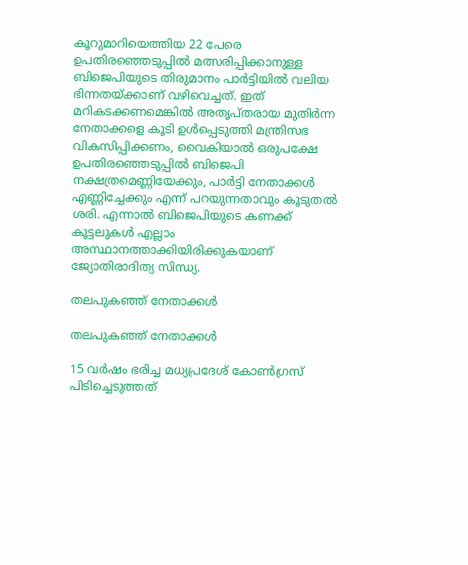കൂറുമാറിയെത്തിയ 22 പേരെ ഉപതിരഞ്ഞെടുപ്പിൽ മത്സരിപ്പിക്കാനുള്ള ബിജെപിയുടെ തിരുമാനം പാർട്ടിയിൽ വലിയ ഭിന്നതയ്ക്കാണ് വഴിവെച്ചത്. ഇത് മറികടക്കണമെങ്കിൽ അതൃപ്തരായ മുതിർന്ന നേതാക്കളെ കൂടി ഉൾപ്പെടുത്തി മന്ത്രിസഭ വികസിപ്പിക്കണം, വൈകിയാൽ ഒരുപക്ഷേ ഉപതിരഞ്ഞെടുപ്പിൽ ബിജെപി നക്ഷത്രമെണ്ണിയേക്കും, പാർട്ടി നേതാക്കൾ എണ്ണിച്ചേക്കും എന്ന് പറയുന്നതാവും കൂടുതൽ ശരി. എന്നാൽ ബിജെപിയുടെ കണക്ക് കൂട്ടലുകൾ എല്ലാം അസ്ഥാനത്താക്കിയിരിക്കുകയാണ് ജ്യോതിരാദിത്യ സിന്ധ്യ.

തലപുകഞ്ഞ് നേതാക്കൾ

തലപുകഞ്ഞ് നേതാക്കൾ

15 വർഷം ഭരിച്ച മധ്യപ്രദേശ് കോൺഗ്രസ് പിടിച്ചെടുത്തത്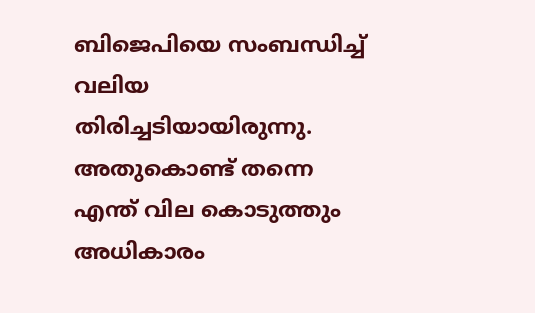ബിജെപിയെ സംബന്ധിച്ച് വലിയ തിരിച്ചടിയായിരുന്നു. അതുകൊണ്ട് തന്നെ എന്ത് വില കൊടുത്തും അധികാരം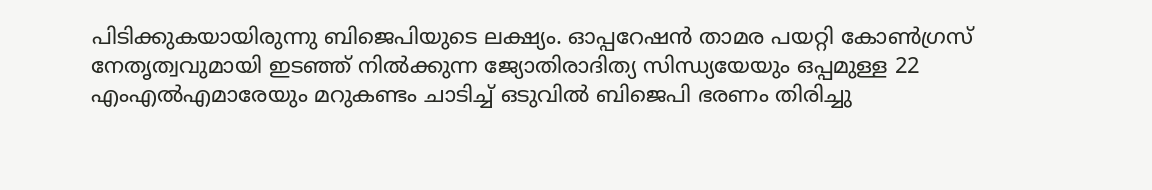പിടിക്കുകയായിരുന്നു ബിജെപിയുടെ ലക്ഷ്യം. ഓപ്പറേഷൻ താമര പയറ്റി കോൺഗ്രസ് നേതൃത്വവുമായി ഇടഞ്ഞ് നിൽക്കുന്ന ജ്യോതിരാദിത്യ സിന്ധ്യയേയും ഒപ്പമുള്ള 22 എംഎൽഎമാരേയും മറുകണ്ടം ചാടിച്ച് ഒടുവിൽ ബിജെപി ഭരണം തിരിച്ചു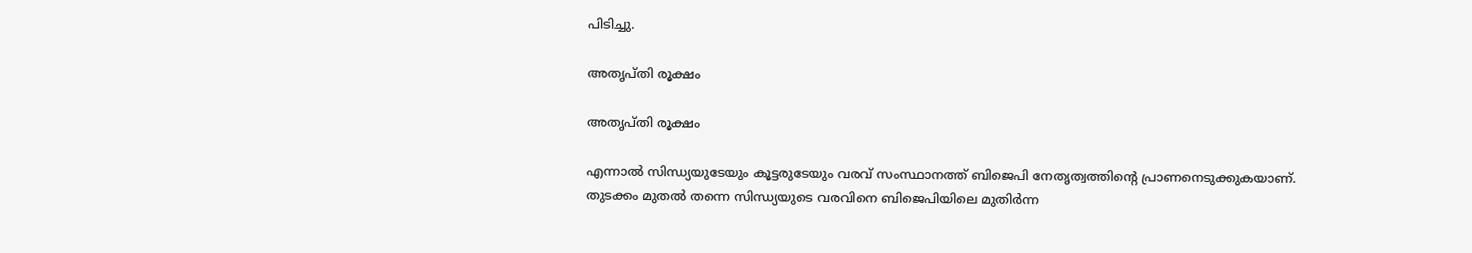പിടിച്ചു.

അതൃപ്തി രൂക്ഷം

അതൃപ്തി രൂക്ഷം

എന്നാൽ സിന്ധ്യയുടേയും കൂട്ടരുടേയും വരവ് സംസ്ഥാനത്ത് ബിജെപി നേതൃത്വത്തിന്റെ പ്രാണനെടുക്കുകയാണ്. തുടക്കം മുതൽ തന്നെ സിന്ധ്യയുടെ വരവിനെ ബിജെപിയിലെ മുതിർന്ന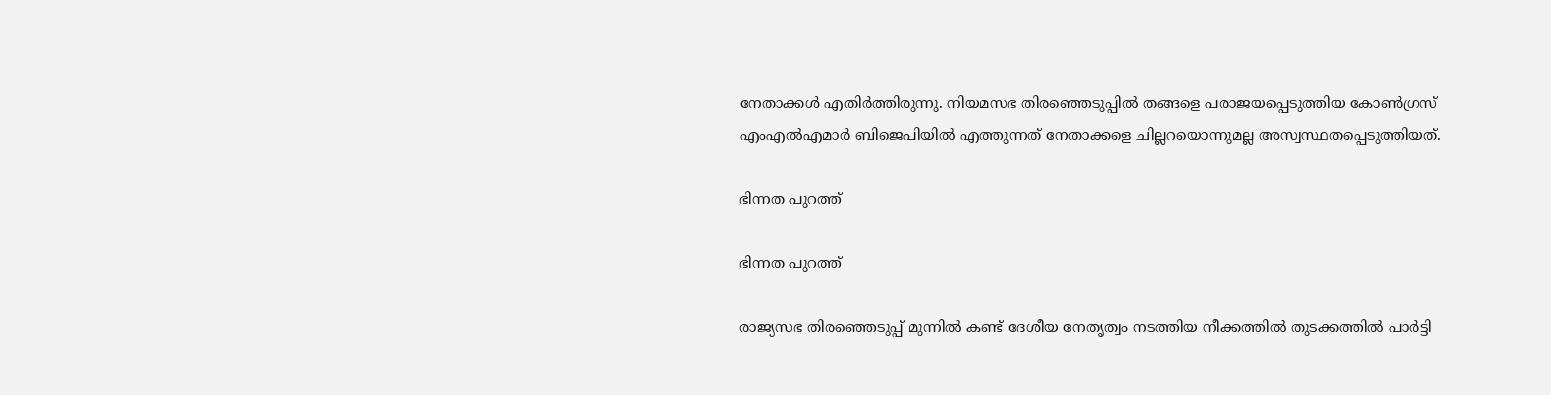നേതാക്കൾ എതിർത്തിരുന്നു. നിയമസഭ തിരഞ്ഞെടുപ്പിൽ തങ്ങളെ പരാജയപ്പെടുത്തിയ കോൺഗ്രസ് എംഎൽഎമാർ ബിജെപിയിൽ എത്തുന്നത് നേതാക്കളെ ചില്ലറയൊന്നുമല്ല അസ്വസ്ഥതപ്പെടുത്തിയത്.

ഭിന്നത പുറത്ത്

ഭിന്നത പുറത്ത്

രാജ്യസഭ തിരഞ്ഞെടുപ്പ് മുന്നിൽ കണ്ട് ദേശീയ നേതൃത്വം നടത്തിയ നീക്കത്തിൽ തുടക്കത്തിൽ പാർട്ടി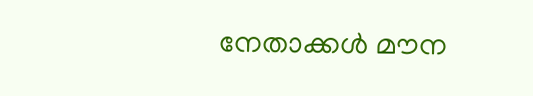നേതാക്കൾ മൗന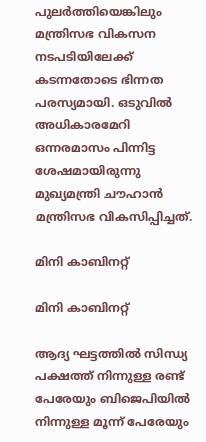പുലർത്തിയെങ്കിലും മന്ത്രിസഭ വികസന നടപടിയിലേക്ക് കടന്നതോടെ ഭിന്നത പരസ്യമായി. ഒടുവിൽ അധികാരമേറി ഒന്നരമാസം പിന്നിട്ട ശേഷമായിരുന്നു മുഖ്യമന്ത്രി ചൗഹാൻ മന്ത്രിസഭ വികസിപ്പിച്ചത്.

മിനി കാബിനറ്റ്

മിനി കാബിനറ്റ്

ആദ്യ ഘട്ടത്തിൽ സിന്ധ്യ പക്ഷത്ത് നിന്നുള്ള രണ്ട് പേരേയും ബിജെപിയിൽ നിന്നുള്ള മൂന്ന് പേരേയും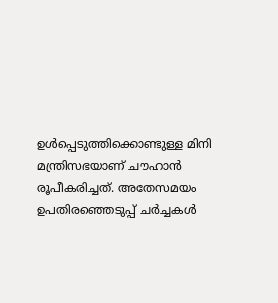ഉൾപ്പെടുത്തിക്കൊണ്ടുള്ള മിനി മന്ത്രിസഭയാണ് ചൗഹാൻ രൂപീകരിച്ചത്. അതേസമയം ഉപതിരഞ്ഞെടുപ്പ് ചർച്ചകൾ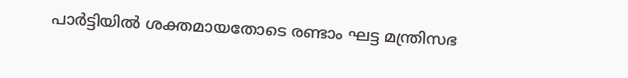പാർട്ടിയിൽ ശക്തമായതോടെ രണ്ടാം ഘട്ട മന്ത്രിസഭ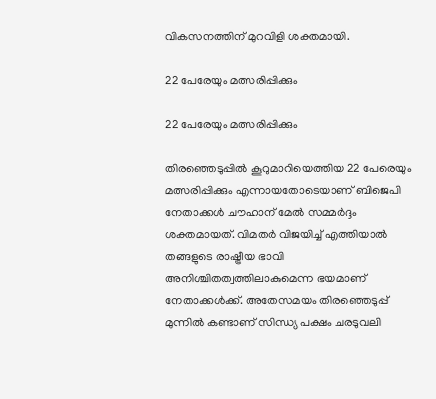വികസനത്തിന് മുറവിളി ശക്തമായി.

22 പേരേയും മത്സരിപ്പിക്കും

22 പേരേയും മത്സരിപ്പിക്കും

തിരഞ്ഞെടുപ്പിൽ കൂറുമാറിയെത്തിയ 22 പേരെയും മത്സരിപ്പിക്കും എന്നായതോടെയാണ് ബിജെപി നേതാക്കൾ ചൗഹാന് മേൽ സമ്മർദ്ദം ശക്തമായത്. വിമതർ വിജയിച്ച് എത്തിയാൽ തങ്ങളുടെ രാഷ്ട്രീയ ഭാവി അനിശ്ചിതത്വത്തിലാകുമെന്ന ഭയമാണ് നേതാക്കൾക്ക്. അതേസമയം തിരഞ്ഞെടുപ്പ് മുന്നിൽ കണ്ടാണ് സിന്ധ്യ പക്ഷം ചരടുവലി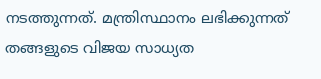നടത്തുന്നത്. മന്ത്രിസ്ഥാനം ലഭിക്കുന്നത് തങ്ങളുടെ വിജയ സാധ്യത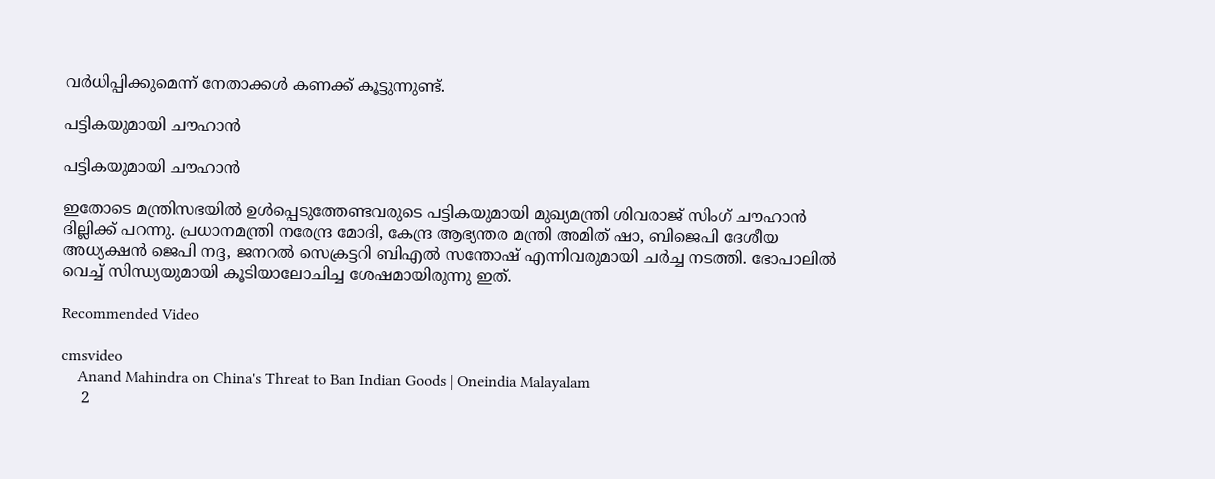വർധിപ്പിക്കുമെന്ന് നേതാക്കൾ കണക്ക് കൂട്ടുന്നുണ്ട്.

പട്ടികയുമായി ചൗഹാൻ

പട്ടികയുമായി ചൗഹാൻ

ഇതോടെ മന്ത്രിസഭയിൽ ഉൾപ്പെടുത്തേണ്ടവരുടെ പട്ടികയുമായി മുഖ്യമന്ത്രി ശിവരാജ് സിംഗ് ചൗഹാൻ ദില്ലിക്ക് പറന്നു. പ്രധാനമന്ത്രി നരേന്ദ്ര മോദി, കേന്ദ്ര ആഭ്യന്തര മന്ത്രി അമിത് ഷാ, ബിജെപി ദേശീയ അധ്യക്ഷന്‍ ജെപി നദ്ദ, ജനറല്‍ സെക്രട്ടറി ബിഎല്‍ സന്തോഷ് എന്നിവരുമായി ചർച്ച നടത്തി. ഭോപാലിൽ വെച്ച് സിന്ധ്യയുമായി കൂടിയാലോചിച്ച ശേഷമായിരുന്നു ഇത്.

Recommended Video

cmsvideo
    Anand Mahindra on China's Threat to Ban Indian Goods | Oneindia Malayalam
    2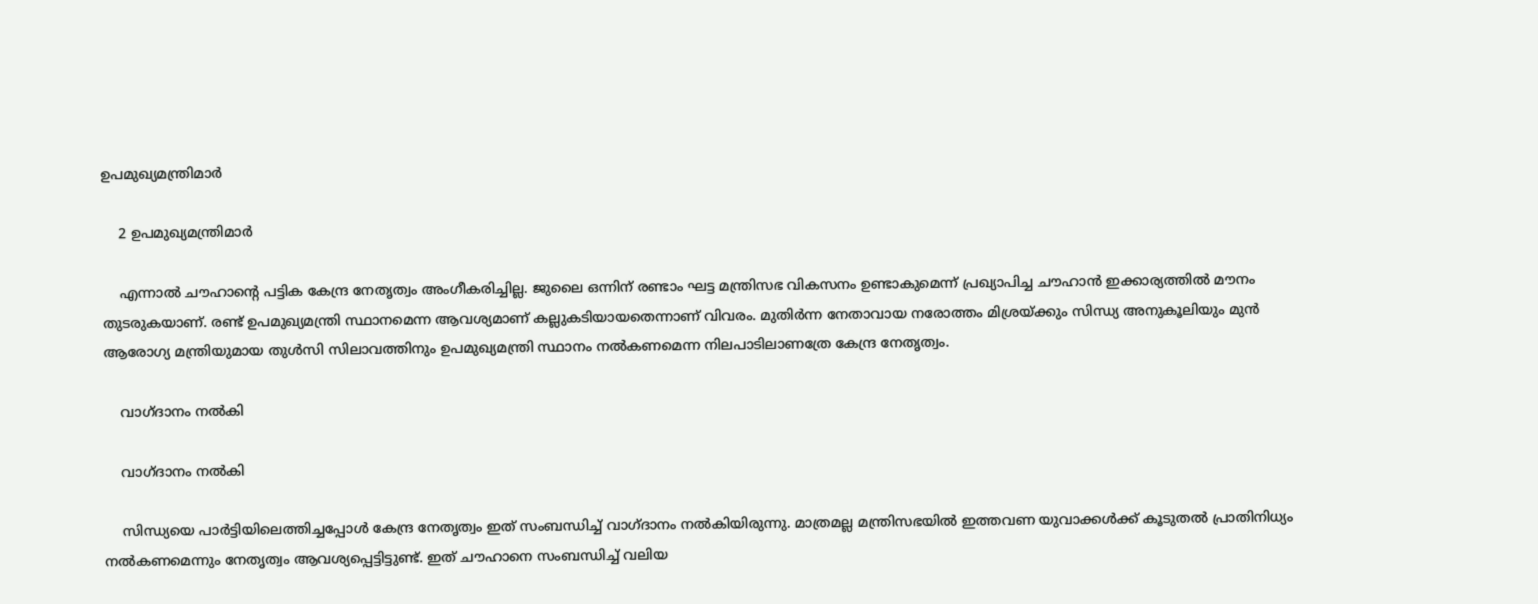ഉപമുഖ്യമന്ത്രിമാർ

    2 ഉപമുഖ്യമന്ത്രിമാർ

    എന്നാൽ ചൗഹാന്റെ പട്ടിക കേന്ദ്ര നേതൃത്വം അംഗീകരിച്ചില്ല. ജുലൈ ഒന്നിന് രണ്ടാം ഘട്ട മന്ത്രിസഭ വികസനം ഉണ്ടാകുമെന്ന് പ്രഖ്യാപിച്ച ചൗഹാൻ ഇക്കാര്യത്തിൽ മൗനം തുടരുകയാണ്. രണ്ട് ഉപമുഖ്യമന്ത്രി സ്ഥാനമെന്ന ആവശ്യമാണ് കല്ലുകടിയായതെന്നാണ് വിവരം. മുതിർന്ന നേതാവായ നരോത്തം മിശ്രയ്ക്കും സിന്ധ്യ അനുകൂലിയും മുൻ ആരോഗ്യ മന്ത്രിയുമായ തുൾസി സിലാവത്തിനും ഉപമുഖ്യമന്ത്രി സ്ഥാനം നൽകണമെന്ന നിലപാടിലാണത്രേ കേന്ദ്ര നേതൃത്വം.

    വാഗ്ദാനം നൽകി

    വാഗ്ദാനം നൽകി

    സിന്ധ്യയെ പാർട്ടിയിലെത്തിച്ചപ്പോൾ കേന്ദ്ര നേതൃത്വം ഇത് സംബന്ധിച്ച് വാഗ്ദാനം നൽകിയിരുന്നു. മാത്രമല്ല മന്ത്രിസഭയിൽ ഇത്തവണ യുവാക്കൾക്ക് കൂടുതൽ പ്രാതിനിധ്യം നൽകണമെന്നും നേതൃത്വം ആവശ്യപ്പെട്ടിട്ടുണ്ട്. ഇത് ചൗഹാനെ സംബന്ധിച്ച് വലിയ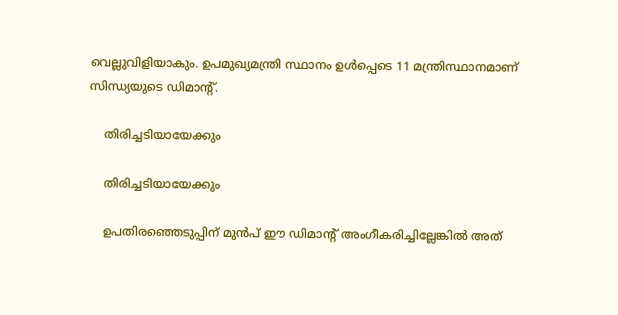വെല്ലുവിളിയാകും. ഉപമുഖ്യമന്ത്രി സ്ഥാനം ഉൾപ്പെടെ 11 മന്ത്രിസ്ഥാനമാണ് സിന്ധ്യയുടെ ഡിമാന്റ്.

    തിരിച്ചടിയായേക്കും

    തിരിച്ചടിയായേക്കും

    ഉപതിരഞ്ഞെടുപ്പിന് മുൻപ് ഈ ഡിമാന്റ് അംഗീകരിച്ചില്ലേങ്കിൽ അത്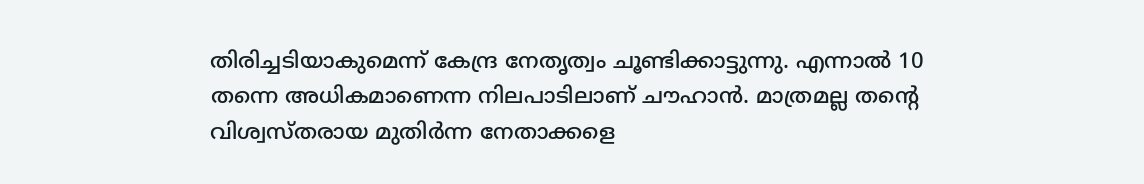തിരിച്ചടിയാകുമെന്ന് കേന്ദ്ര നേതൃത്വം ചൂണ്ടിക്കാട്ടുന്നു. എന്നാൽ 10 തന്നെ അധികമാണെന്ന നിലപാടിലാണ് ചൗഹാൻ. മാത്രമല്ല തന്റെ വിശ്വസ്തരായ മുതിർന്ന നേതാക്കളെ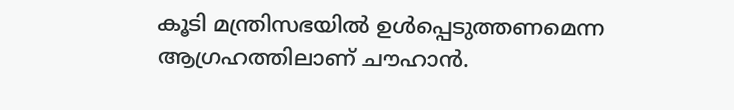കൂടി മന്ത്രിസഭയിൽ ഉൾപ്പെടുത്തണമെന്ന ആഗ്രഹത്തിലാണ് ചൗഹാൻ.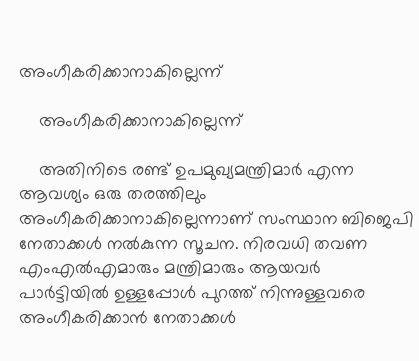അംഗീകരിക്കാനാകില്ലെന്ന്

    അംഗീകരിക്കാനാകില്ലെന്ന്

    അതിനിടെ രണ്ട് ഉപമുഖ്യമന്ത്രിമാർ എന്ന ആവശ്യം ഒരു തരത്തിലും അംഗീകരിക്കാനാകില്ലെന്നാണ് സംസ്ഥാന ബിജെപി നേതാക്കൾ നൽകുന്ന സൂചന. നിരവധി തവണ എംഎൽഎമാരും മന്ത്രിമാരും ആയവർ പാർട്ടിയിൽ ഉള്ളപ്പോൾ പുറത്ത് നിന്നുള്ളവരെ അംഗീകരിക്കാൻ നേതാക്കൾ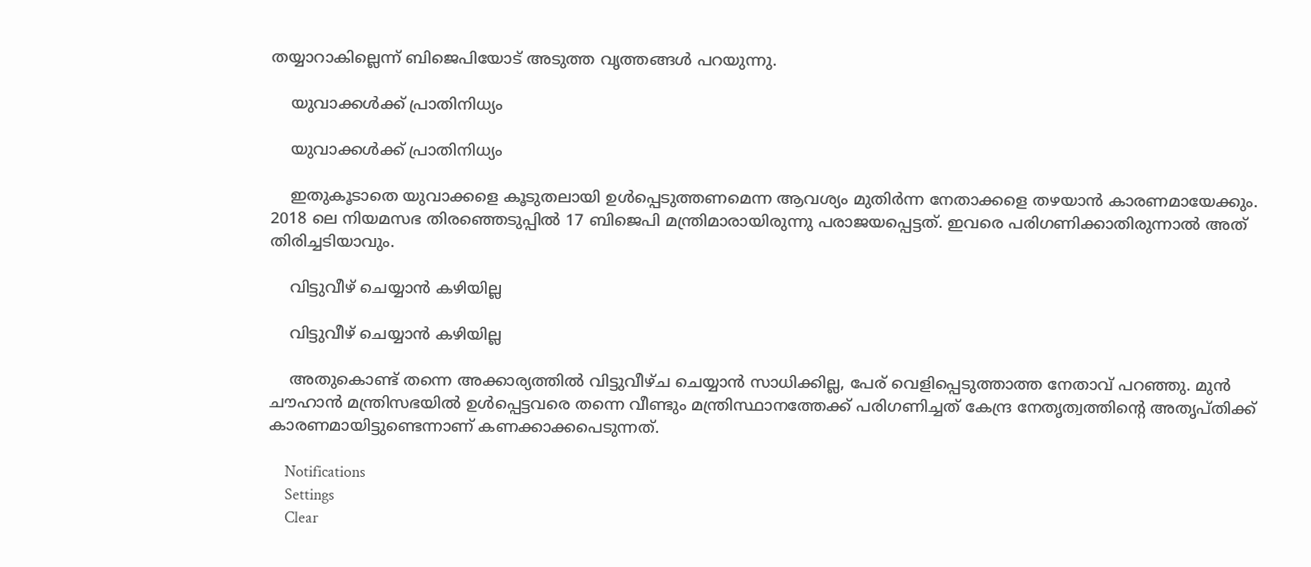തയ്യാറാകില്ലെന്ന് ബിജെപിയോട് അടുത്ത വൃത്തങ്ങൾ പറയുന്നു.

    യുവാക്കൾക്ക് പ്രാതിനിധ്യം

    യുവാക്കൾക്ക് പ്രാതിനിധ്യം

    ഇതുകൂടാതെ യുവാക്കളെ കൂടുതലായി ഉൾപ്പെടുത്തണമെന്ന ആവശ്യം മുതിർന്ന നേതാക്കളെ തഴയാൻ കാരണമായേക്കും. 2018 ലെ നിയമസഭ തിരഞ്ഞെടുപ്പിൽ 17 ബിജെപി മന്ത്രിമാരായിരുന്നു പരാജയപ്പെട്ടത്. ഇവരെ പരിഗണിക്കാതിരുന്നാൽ അത് തിരിച്ചടിയാവും.

    വിട്ടുവീഴ് ചെയ്യാൻ കഴിയില്ല

    വിട്ടുവീഴ് ചെയ്യാൻ കഴിയില്ല

    അതുകൊണ്ട് തന്നെ അക്കാര്യത്തിൽ വിട്ടുവീഴ്ച ചെയ്യാൻ സാധിക്കില്ല, പേര് വെളിപ്പെടുത്താത്ത നേതാവ് പറഞ്ഞു. മുൻ ചൗഹാൻ മന്ത്രിസഭയിൽ ഉൾപ്പെട്ടവരെ തന്നെ വീണ്ടും മന്ത്രിസ്ഥാനത്തേക്ക് പരിഗണിച്ചത് കേന്ദ്ര നേതൃത്വത്തിന്റെ അതൃപ്തിക്ക് കാരണമായിട്ടുണ്ടെന്നാണ് കണക്കാക്കപെടുന്നത്.

    Notifications
    Settings
    Clear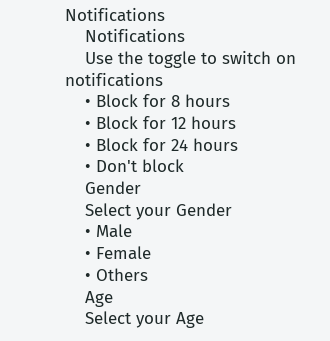Notifications
    Notifications
    Use the toggle to switch on notifications
    • Block for 8 hours
    • Block for 12 hours
    • Block for 24 hours
    • Don't block
    Gender
    Select your Gender
    • Male
    • Female
    • Others
    Age
    Select your Age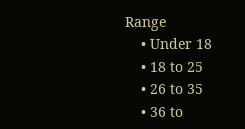Range
    • Under 18
    • 18 to 25
    • 26 to 35
    • 36 to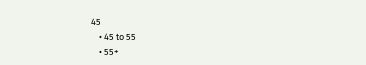45
    • 45 to 55
    • 55+